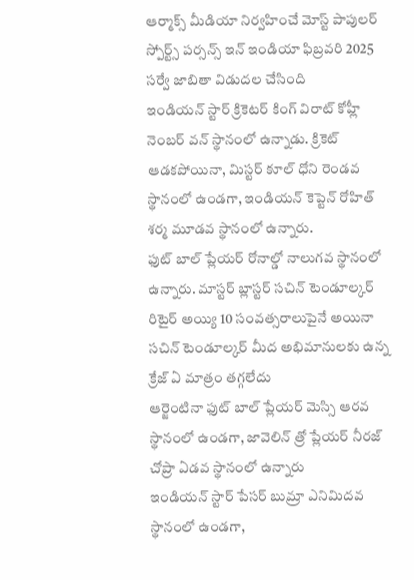ఆర్మాక్స్ మీడియా నిర్వహించే మోస్ట్ పాపులర్ స్పోర్ట్స్ పర్సన్స్ ఇన్ ఇండియా ఫిబ్రవరి 2025 సర్వే జాబితా విడుదల చేసింది
ఇండియన్ స్టార్ క్రికెటర్ కింగ్ విరాట్ కోహ్లీ నెంబర్ వన్ స్థానంలో ఉన్నాడు. క్రికెట్ ఆడకపోయినా, మిస్టర్ కూల్ ధోని రెండవ స్థానంలో ఉండగా, ఇండియన్ కెప్టెన్ రోహిత్ శర్మ మూడవ స్థానంలో ఉన్నారు.
ఫుట్ బాల్ ప్లేయర్ రోనాల్డో నాలుగవ స్థానంలో ఉన్నారు. మాస్టర్ బ్లాస్టర్ సచిన్ టెండూల్కర్ రిటైర్ అయ్యి 10 సంవత్సరాలుపైనే అయినా సచిన్ టెండూల్కర్ మీద అభిమానులకు ఉన్న క్రేజ్ ఏ మాత్రం తగ్గలేదు
ఆర్జెంటినా ఫుట్ బాల్ ప్లేయర్ మెస్సి ఆరవ స్థానంలో ఉండగా, జావెలిన్ త్రో ప్లేయర్ నీరజ్ చోప్రా ఏడవ స్థానంలో ఉన్నారు
ఇండియన్ స్టార్ పేసర్ బుమ్రా ఎనిమిదవ స్థానంలో ఉండగా,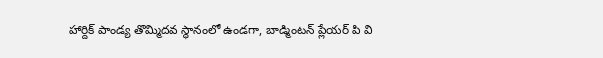హార్దిక్ పాండ్య తొమ్మిదవ స్థానంలో ఉండగా, బాడ్మింటన్ ప్లేయర్ పి వి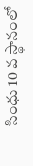సింధు 10 వ స్థానంలో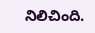నిలిచింది.